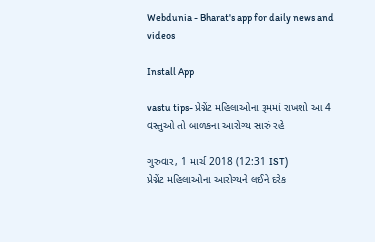Webdunia - Bharat's app for daily news and videos

Install App

vastu tips- પ્રેગ્નેંટ મહિલાઓના રૂમમાં રાખશો આ 4 વસ્તુઓ તો બાળકના આરોગ્ય સારું રહે

ગુરુવાર, 1 માર્ચ 2018 (12:31 IST)
પ્રેગ્નેંટ મહિલાઓના આરોગ્યને લઈને દરેક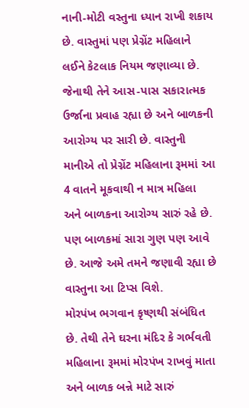નાની-મોટી વસ્તુના ધ્યાન રાખી શકાય છે. વાસ્તુમાં પણ પ્રેગ્નેંટ મહિલાને લઈને કેટલાક નિયમ જણાવ્યા છે. જેનાથી તેને આસ-પાસ સકારાત્મક ઉર્જાના પ્રવાહ રહ્યા છે અને બાળકની આરોગ્ય પર સારી છે. વાસ્તુની માનીએ તો પ્રેગ્નેંટ મહિલાના રૂમમાં આ 4 વાતને મૂકવાથી ન માત્ર મહિલા અને બાળકના આરોગ્ય સારું રહે છે. પણ બાળકમાં સારા ગુણ પણ આવે છે. આજે અમે તમને જણાવી રહ્યા છે વાસ્તુના આ ટિપ્સ વિશે.
મોરપંખ ભગવાન કૃષ્ણથી સંબંધિત છે. તેથી તેને ઘરના મંદિર કે ગર્ભવતી મહિલાના રૂમમાં મોરપંખ રાખવું માતા અને બાળક બન્ને માટે સારું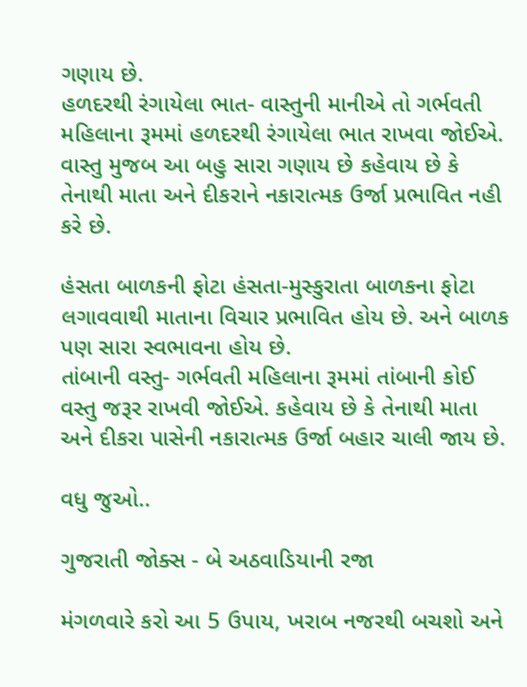ગણાય છે.
હળદરથી રંગાયેલા ભાત- વાસ્તુની માનીએ તો ગર્ભવતી મહિલાના રૂમમાં હળદરથી રંગાયેલા ભાત રાખવા જોઈએ. વાસ્તુ મુજબ આ બહુ સારા ગણાય છે કહેવાય છે કે તેનાથી માતા અને દીકરાને નકારાત્મક ઉર્જા પ્રભાવિત નહી કરે છે.

હંસતા બાળકની ફોટા હંસતા-મુસ્કુરાતા બાળકના ફોટા લગાવવાથી માતાના વિચાર પ્રભાવિત હોય છે. અને બાળક પણ સારા સ્વભાવના હોય છે.
તાંબાની વસ્તુ- ગર્ભવતી મહિલાના રૂમમાં તાંબાની કોઈ વસ્તુ જરૂર રાખવી જોઈએ. કહેવાય છે કે તેનાથી માતા અને દીકરા પાસેની નકારાત્મક ઉર્જા બહાર ચાલી જાય છે.

વધુ જુઓ..

ગુજરાતી જોક્સ - બે અઠવાડિયાની રજા

મંગળવારે કરો આ 5 ઉપાય, ખરાબ નજરથી બચશો અને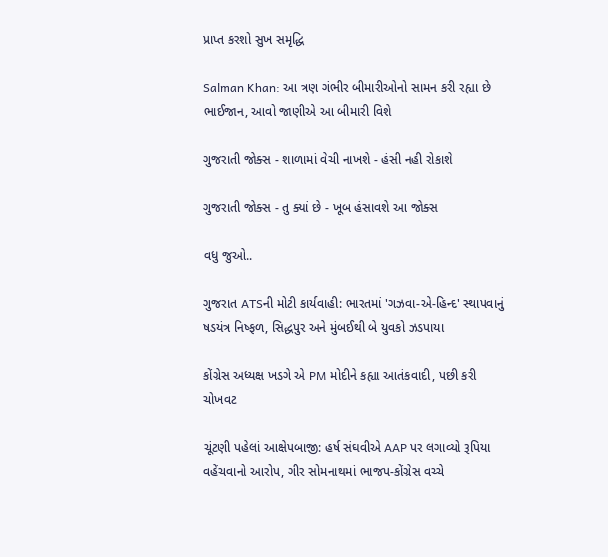પ્રાપ્ત કરશો સુખ સમૃદ્ધિ

Salman Khan: આ ત્રણ ગંભીર બીમારીઓનો સામન કરી રહ્યા છે ભાઈજાન, આવો જાણીએ આ બીમારી વિશે

ગુજરાતી જોક્સ - શાળામાં વેચી નાખશે - હંસી નહી રોકાશે

ગુજરાતી જોક્સ - તુ ક્યાં છે - ખૂબ હંસાવશે આ જોક્સ

વધુ જુઓ..

ગુજરાત ATSની મોટી કાર્યવાહી: ભારતમાં 'ગઝવા-એ-હિન્દ' સ્થાપવાનું ષડયંત્ર નિષ્ફળ, સિદ્ધપુર અને મુંબઈથી બે યુવકો ઝડપાયા

કોંગ્રેસ અધ્યક્ષ ખડગે એ PM મોદીને કહ્યા આતંકવાદી, પછી કરી ચોખવટ

ચૂંટણી પહેલાં આક્ષેપબાજી: હર્ષ સંઘવીએ AAP પર લગાવ્યો રૂપિયા વહેંચવાનો આરોપ, ગીર સોમનાથમાં ભાજપ-કોંગ્રેસ વચ્ચે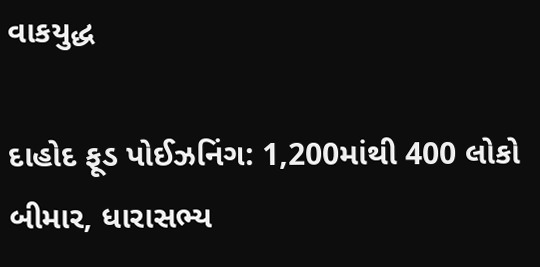વાકયુદ્ધ

દાહોદ ફૂડ પોઈઝનિંગ: 1,200માંથી 400 લોકો બીમાર, ધારાસભ્ય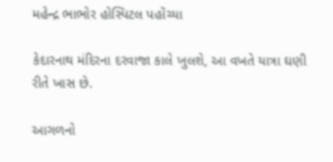મહેન્દ્ર ભાભોર હોસ્પિટલ પહોંચ્યા

કેદારનાથ મંદિરના દરવાજા કાલે ખુલશે, આ વખતે યાત્રા ઘણી રીતે ખાસ છે.

આગળનો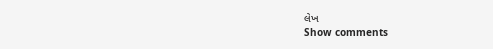લેખ
Show comments